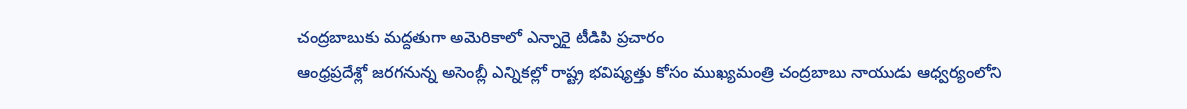చంద్రబాబుకు మద్దతుగా అమెరికాలో ఎన్నారై టీడిపి ప్రచారం
ఆంధ్రప్రదేశ్లో జరగనున్న అసెంబ్లీ ఎన్నికల్లో రాష్ట్ర భవిష్యత్తు కోసం ముఖ్యమంత్రి చంద్రబాబు నాయుడు ఆధ్వర్యంలోని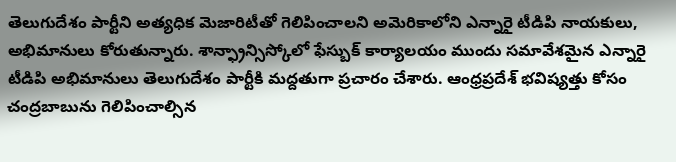తెలుగుదేశం పార్టీని అత్యధిక మెజారిటీతో గెలిపించాలని అమెరికాలోని ఎన్నారై టీడిపి నాయకులు, అభిమానులు కోరుతున్నారు. శాన్ఫ్రాన్సిస్కోలో ఫేస్బుక్ కార్యాలయం ముందు సమావేశమైన ఎన్నారై టీడిపి అభిమానులు తెలుగుదేశం పార్టీకి మద్దతుగా ప్రచారం చేశారు. ఆంధ్రప్రదేశ్ భవిష్యత్తు కోసం చంద్రబాబును గెలిపించాల్సిన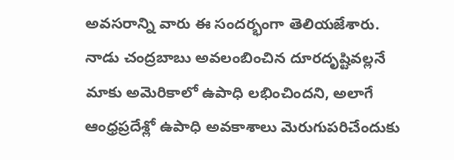అవసరాన్ని వారు ఈ సందర్భంగా తెలియజేశారు. నాడు చంద్రబాబు అవలంబించిన దూరదృష్టివల్లనే మాకు అమెరికాలో ఉపాధి లభించిందని, అలాగే ఆంధ్రప్రదేశ్లో ఉపాధి అవకాశాలు మెరుగుపరిచేందుకు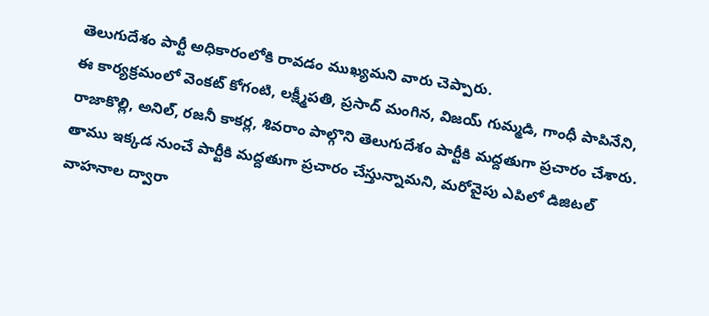తెలుగుదేశం పార్టీ అధికారంలోకి రావడం ముఖ్యమని వారు చెప్పారు.
ఈ కార్యక్రమంలో వెంకట్ కోగంటి, లక్ష్మీపతి, ప్రసాద్ మంగిన, విజయ్ గుమ్మడి, గాంధీ పాపినేని, రాజాకొల్లి, అనిల్, రజనీ కాకర్ల, శివరాం పాల్గొని తెలుగుదేశం పార్టీకి మద్దతుగా ప్రచారం చేశారు. తాము ఇక్కడ నుంచే పార్టీకి మద్దతుగా ప్రచారం చేస్తున్నామని, మరోవైపు ఎపిలో డిజిటల్ వాహనాల ద్వారా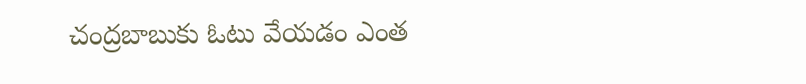చంద్రబాబుకు ఓటు వేయడం ఎంత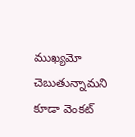ముఖ్యమో చెబుతున్నామని కూడా వెంకట్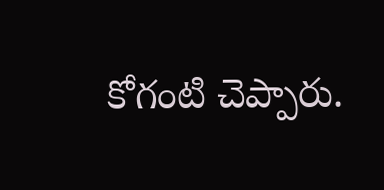కోగంటి చెప్పారు.